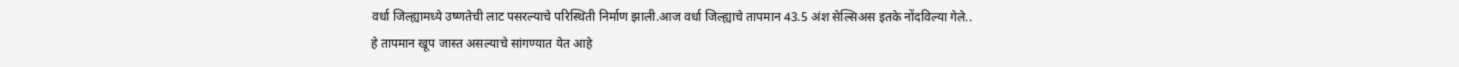वर्धा जिल्ह्यामध्ये उष्णतेची लाट पसरल्याचे परिस्थिती निर्माण झाली.आज वर्धा जिल्ह्याचे तापमान 43.5 अंश सेल्सिअस इतके नोंदविल्या गेले.. हे तापमान खूप जास्त असल्याचे सांगण्यात येत आहे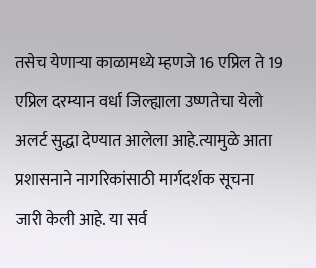तसेच येणाऱ्या काळामध्ये म्हणजे 16 एप्रिल ते 19 एप्रिल दरम्यान वर्धा जिल्ह्याला उष्णतेचा येलो अलर्ट सुद्धा देण्यात आलेला आहे.त्यामुळे आता प्रशासनाने नागरिकांसाठी मार्गदर्शक सूचना जारी केली आहे. या सर्व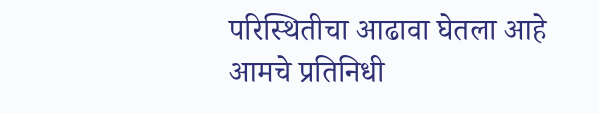परिस्थितीचा आढावा घेतला आहे आमचे प्रतिनिधी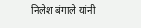निलेश बंगाले यांनी